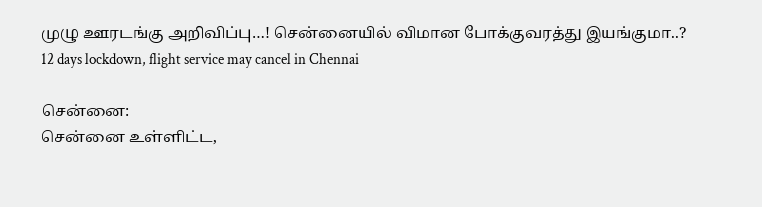முழு ஊரடங்கு அறிவிப்பு…! சென்னையில் விமான போக்குவரத்து இயங்குமா..?
12 days lockdown, flight service may cancel in Chennai

சென்னை:
சென்னை உள்ளிட்ட,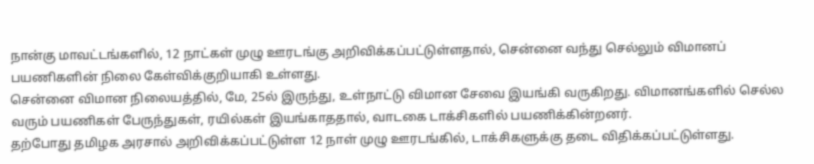நான்கு மாவட்டங்களில், 12 நாட்கள் முழு ஊரடங்கு அறிவிக்கப்பட்டுள்ளதால், சென்னை வந்து செல்லும் விமானப் பயணிகளின் நிலை கேள்விக்குறியாகி உள்ளது.
சென்னை விமான நிலையத்தில், மே, 25ல் இருந்து, உள்நாட்டு விமான சேவை இயங்கி வருகிறது. விமானங்களில் செல்ல வரும் பயணிகள் பேருந்துகள், ரயில்கள் இயங்காததால், வாடகை டாக்சிகளில் பயணிக்கின்றனர்.
தற்போது தமிழக அரசால் அறிவிக்கப்பட்டுள்ள 12 நாள் முழு ஊரடங்கில், டாக்சிகளுக்கு தடை விதிக்கப்பட்டுள்ளது.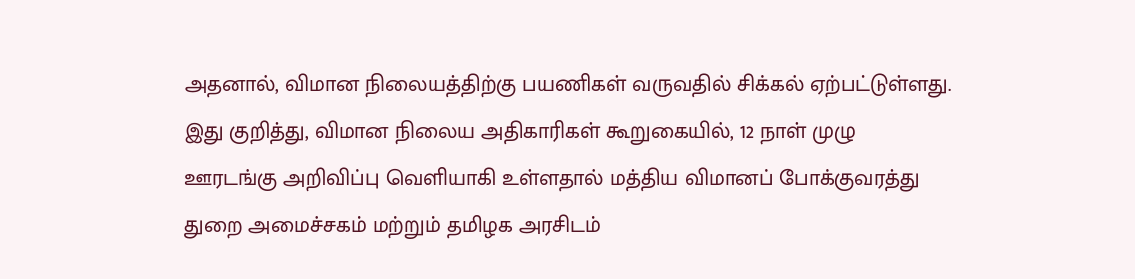அதனால், விமான நிலையத்திற்கு பயணிகள் வருவதில் சிக்கல் ஏற்பட்டுள்ளது.
இது குறித்து, விமான நிலைய அதிகாரிகள் கூறுகையில், 12 நாள் முழு ஊரடங்கு அறிவிப்பு வெளியாகி உள்ளதால் மத்திய விமானப் போக்குவரத்து துறை அமைச்சகம் மற்றும் தமிழக அரசிடம்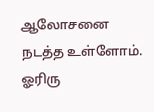ஆலோசனை நடத்த உள்ளோம். ஓரிரு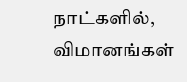நாட்களில், விமானங்கள்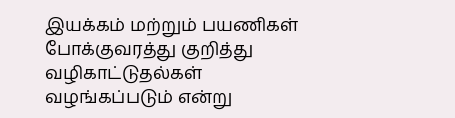இயக்கம் மற்றும் பயணிகள் போக்குவரத்து குறித்து வழிகாட்டுதல்கள் வழங்கப்படும் என்று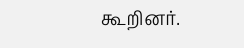கூறினர்.